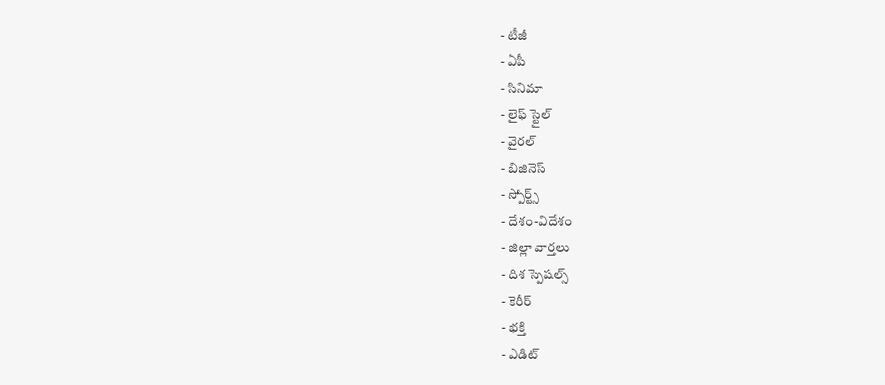- టీజీ
- ఏపీ
- సినిమా
- లైఫ్ స్టైల్
- వైరల్
- బిజినెస్
- స్పోర్ట్స్
- దేశం-విదేశం
- జిల్లా వార్తలు
- దిశ స్పెషల్స్
- కెరీర్
- భక్తి
- ఎడిట్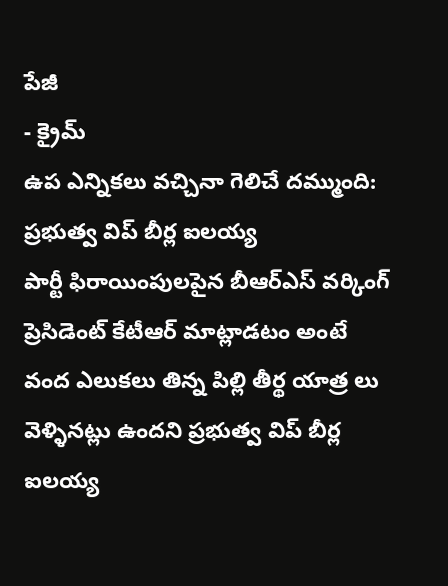పేజీ
- క్రైమ్
ఉప ఎన్నికలు వచ్చినా గెలిచే దమ్ముంది: ప్రభుత్వ విప్ బీర్ల ఐలయ్య
పార్టీ ఫిరాయింపులపైన బీఆర్ఎస్ వర్కింగ్ ప్రెసిడెంట్ కేటీఆర్ మాట్లాడటం అంటే వంద ఎలుకలు తిన్న పిల్లి తీర్థ యాత్ర లు వెళ్ళినట్లు ఉందని ప్రభుత్వ విప్ బీర్ల ఐలయ్య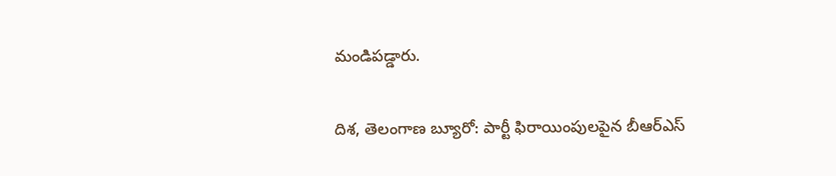మండిపడ్డారు.

దిశ, తెలంగాణ బ్యూరో: పార్టీ ఫిరాయింపులపైన బీఆర్ఎస్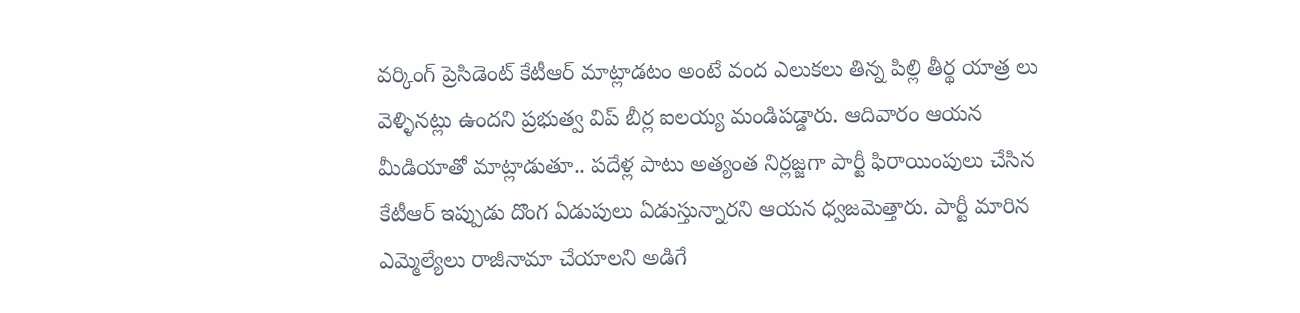వర్కింగ్ ప్రెసిడెంట్ కేటీఆర్ మాట్లాడటం అంటే వంద ఎలుకలు తిన్న పిల్లి తీర్థ యాత్ర లు వెళ్ళినట్లు ఉందని ప్రభుత్వ విప్ బీర్ల ఐలయ్య మండిపడ్డారు. ఆదివారం ఆయన మీడియాతో మాట్లాడుతూ.. పదేళ్ల పాటు అత్యంత నిర్లజ్జగా పార్టీ ఫిరాయింపులు చేసిన కేటీఆర్ ఇప్పుడు దొంగ ఏడుపులు ఏడుస్తున్నారని ఆయన ధ్వజమెత్తారు. పార్టీ మారిన ఎమ్మెల్యేలు రాజీనామా చేయాలని అడిగే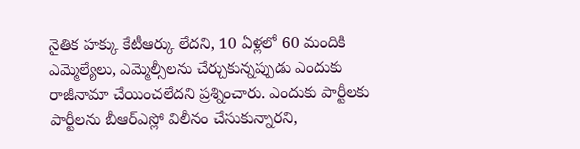నైతిక హక్కు కేటీఆర్కు లేదని, 10 ఏళ్లలో 60 మందికి ఎమ్మెల్యేలు, ఎమ్మెల్సీలను చేర్చుకున్నప్పుడు ఎందుకు రాజీనామా చేయించలేదని ప్రశ్నించారు. ఎందుకు పార్టీలకు పార్టీలను బీఆర్ఎస్లో విలీనం చేసుకున్నారని,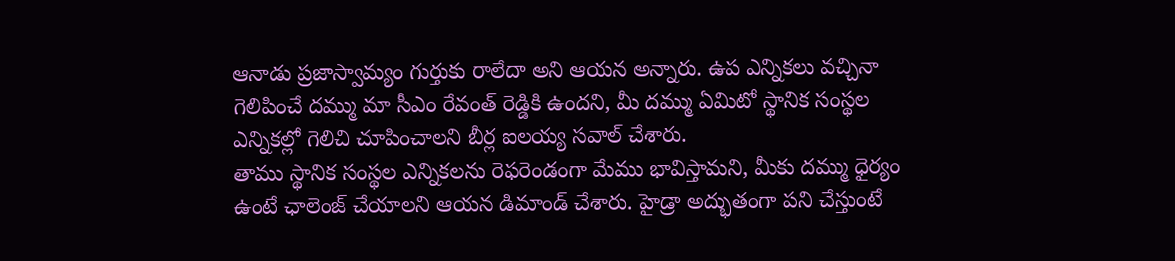ఆనాడు ప్రజాస్వామ్యం గుర్తుకు రాలేదా అని ఆయన అన్నారు. ఉప ఎన్నికలు వచ్చినా గెలిపించే దమ్ము మా సీఎం రేవంత్ రెడ్డికి ఉందని, మీ దమ్ము ఏమిటో స్థానిక సంస్థల ఎన్నికల్లో గెలిచి చూపించాలని బీర్ల ఐలయ్య సవాల్ చేశారు.
తాము స్థానిక సంస్థల ఎన్నికలను రెఫరెండంగా మేము భావిస్తామని, మీకు దమ్ము ధైర్యం ఉంటే ఛాలెంజ్ చేయాలని ఆయన డిమాండ్ చేశారు. హైడ్రా అద్భుతంగా పని చేస్తుంటే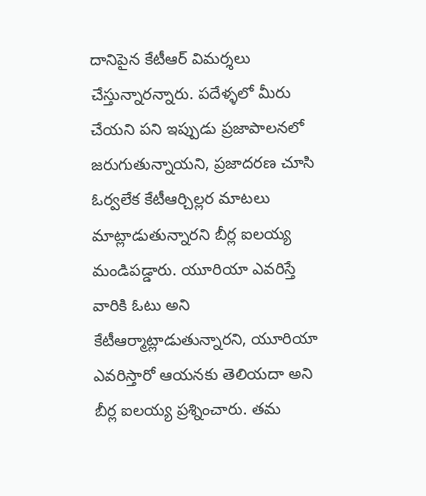దానిపైన కేటీఆర్ విమర్శలు చేస్తున్నారన్నారు. పదేళ్ళలో మీరు చేయని పని ఇప్పుడు ప్రజాపాలనలో జరుగుతున్నాయని, ప్రజాదరణ చూసి ఓర్వలేక కేటీఆర్చిల్లర మాటలు మాట్లాడుతున్నారని బీర్ల ఐలయ్య మండిపడ్డారు. యూరియా ఎవరిస్తే వారికి ఓటు అని కేటీఆర్మాట్లాడుతున్నారని, యూరియా ఎవరిస్తారో ఆయనకు తెలియదా అని బీర్ల ఐలయ్య ప్రశ్నించారు. తమ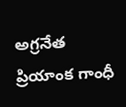అగ్రనేత ప్రియాంక గాంధీ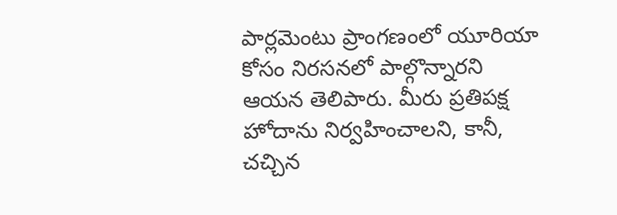పార్లమెంటు ప్రాంగణంలో యూరియా కోసం నిరసనలో పాల్గొన్నారని ఆయన తెలిపారు. మీరు ప్రతిపక్ష హోదాను నిర్వహించాలని, కానీ, చచ్చిన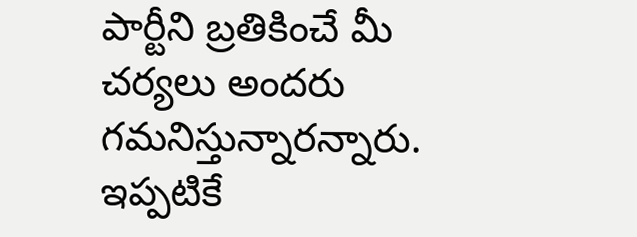పార్టీని బ్రతికించే మీ చర్యలు అందరు గమనిస్తున్నారన్నారు. ఇప్పటికే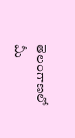తెలంగాణలో మీ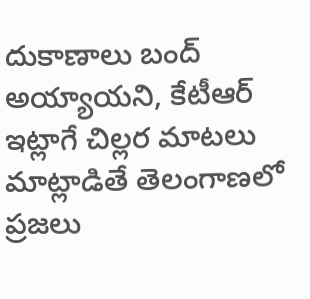దుకాణాలు బంద్ అయ్యాయని, కేటీఆర్ ఇట్లాగే చిల్లర మాటలు మాట్లాడితే తెలంగాణలో ప్రజలు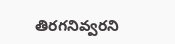తిరగనివ్వరని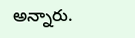అన్నారు.